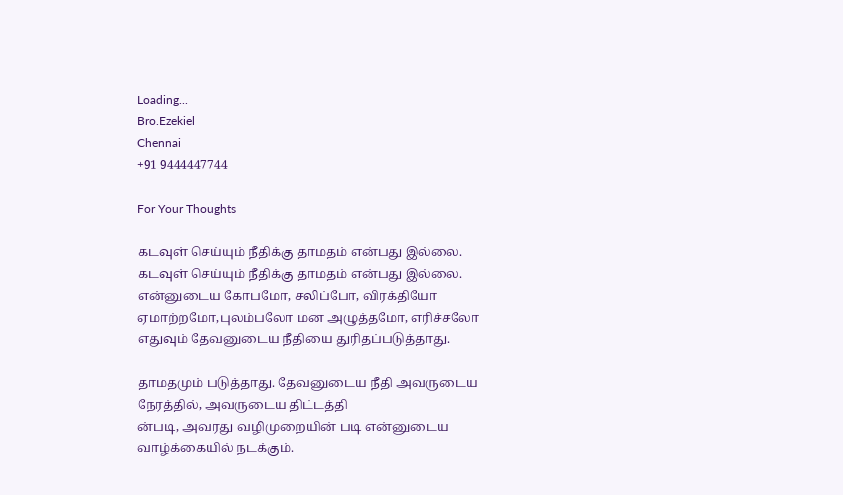Loading...
Bro.Ezekiel
Chennai
+91 9444447744

For Your Thoughts

கடவுள் செய்யும் நீதிக்கு தாமதம் என்பது இல்லை.
கடவுள் செய்யும் நீதிக்கு தாமதம் என்பது இல்லை.
என்னுடைய கோபமோ, சலிப்போ, விரக்தியோ ஏமாற்றமோ,புலம்பலோ மன அழுத்தமோ, எரிச்சலோ எதுவும் தேவனுடைய நீதியை துரிதப்படுத்தாது.

தாமதமும் படுத்தாது. தேவனுடைய நீதி அவருடைய நேரத்தில், அவருடைய திட்டத்தி
ன்படி, அவரது வழிமுறையின் படி என்னுடைய வாழ்க்கையில் நடக்கும்.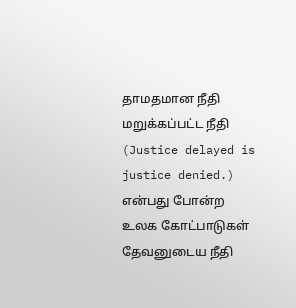தாமதமான நீதி மறுக்கப்பட்ட நீதி
(Justice delayed is justice denied.)
என்பது போன்ற உலக கோட்பாடுகள் தேவனுடைய நீதி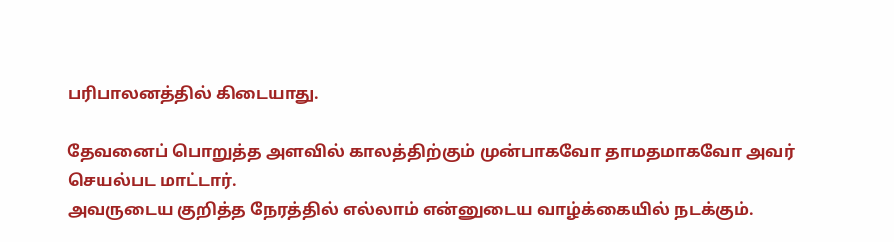பரிபாலனத்தில் கிடையாது.

தேவனைப் பொறுத்த அளவில் காலத்திற்கும் முன்பாகவோ தாமதமாகவோ அவர் செயல்பட மாட்டார்.
அவருடைய குறித்த நேரத்தில் எல்லாம் என்னுடைய வாழ்க்கையில் நடக்கும்.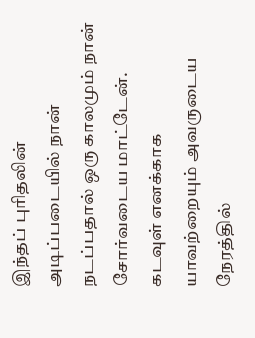இந்தப் புரிதலின் அடிப்படையில் நான் நடப்பதால் ஒரு காலமும் நான் சோர்வடைய மாட்டேன்.
கடவுள் எனக்காக யாவற்றையும் அவருடைய நேரத்தில்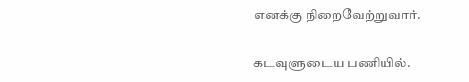எனக்கு நிறைவேற்றுவார்.

கடவுளுடைய பணியில்.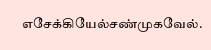எசேக்கியேல்சண்முகவேல்.